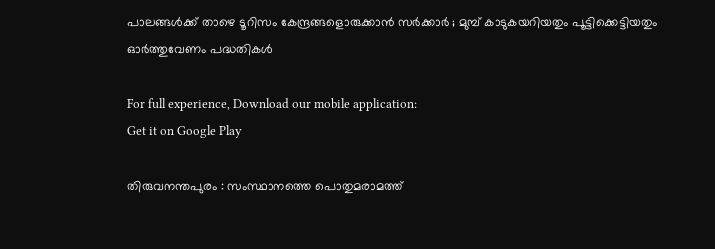പാലങ്ങള്‍ക്ക് താഴെ ടൂറിസം കേന്ദ്രങ്ങളൊരുക്കാന്‍ സര്‍ക്കാര്‍ ; മുമ്പ് കാടുകയറിയതും പൂട്ടിക്കെട്ടിയതും ഓര്‍ത്തുവേണം പദ്ധതികള്‍

For full experience, Download our mobile application:
Get it on Google Play

തിരുവനന്തപുരം : സംസ്ഥാനത്തെ പൊതുമരാമത്ത്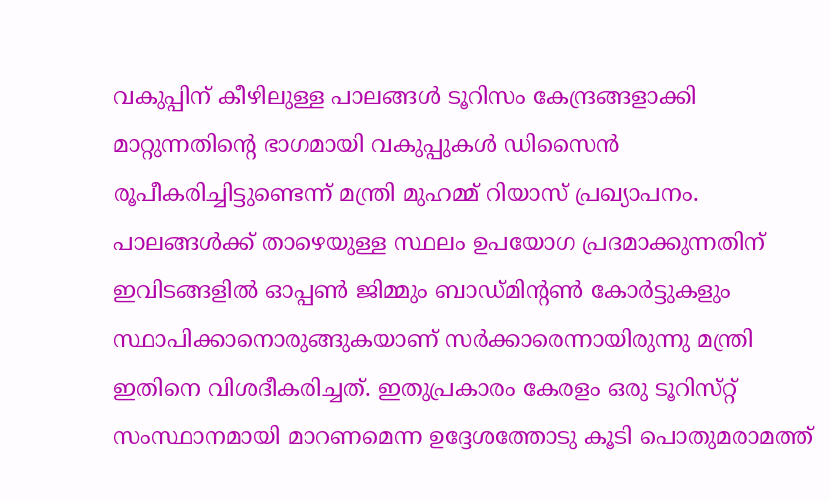വകുപ്പിന് കീഴിലുള്ള പാലങ്ങള്‍ ടൂറിസം കേന്ദ്രങ്ങളാക്കി മാറ്റുന്നതിന്‍റെ ഭാഗമായി വകുപ്പുകള്‍ ഡിസൈന്‍ രൂപീകരിച്ചിട്ടുണ്ടെന്ന് മന്ത്രി മുഹമ്മ് റിയാസ് പ്രഖ്യാപനം. പാലങ്ങള്‍ക്ക് താഴെയുള്ള സ്ഥലം ഉപയോഗ പ്രദമാക്കുന്നതിന് ഇവിടങ്ങളില്‍ ഓപ്പണ്‍ ജിമ്മും ബാഡ്‌മിന്‍റണ്‍ കോര്‍ട്ടുകളും സ്ഥാപിക്കാനൊരുങ്ങുകയാണ് സര്‍ക്കാരെന്നായിരുന്നു മന്ത്രി ഇതിനെ വിശദീകരിച്ചത്. ഇതുപ്രകാരം കേരളം ഒരു ടൂറിസ്‌റ്റ് സംസ്ഥാനമായി മാറണമെന്ന ഉദ്ദേശത്തോടു കൂടി പൊതുമരാമത്ത്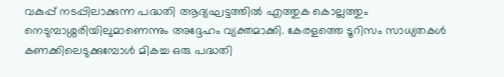വകുപ്പ് നടപ്പിലാക്കുന്ന പദ്ധതി ആദ്യഘട്ടത്തില്‍ എത്തുക കൊല്ലത്തും നെടുമ്പാശ്ശരിയിലുമാണെന്നും അദ്ദേഹം വ്യക്തമാക്കി. കേരളത്തെ ടൂറിസം സാധ്യതകള്‍ കണക്കിലെടുക്കുമ്പോള്‍ മികച്ച ഒരു പദ്ധതി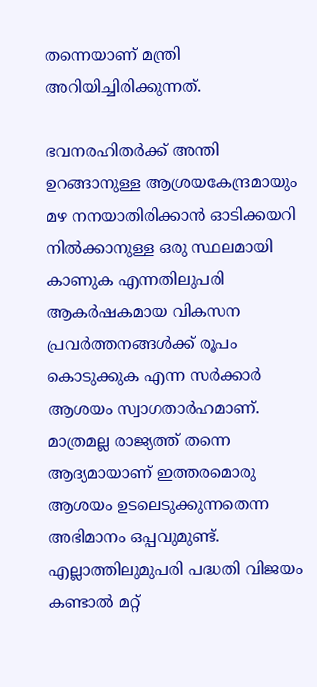തന്നെയാണ് മന്ത്രി അറിയിച്ചിരിക്കുന്നത്.

ഭവനരഹിതര്‍ക്ക് അന്തി ഉറങ്ങാനുള്ള ആശ്രയകേന്ദ്രമായും മഴ നനയാതിരിക്കാന്‍ ഓടിക്കയറി നില്‍ക്കാനുള്ള ഒരു സ്ഥലമായി കാണുക എന്നതിലുപരി ആകര്‍ഷകമായ വികസന പ്രവര്‍ത്തനങ്ങള്‍ക്ക് രൂപം കൊടുക്കുക എന്ന സര്‍ക്കാര്‍ ആശയം സ്വാഗതാര്‍ഹമാണ്. മാത്രമല്ല രാജ്യത്ത് തന്നെ ആദ്യമായാണ് ഇത്തരമൊരു ആശയം ഉടലെടുക്കുന്നതെന്ന അഭിമാനം ഒപ്പവുമുണ്ട്. എല്ലാത്തിലുമുപരി പദ്ധതി വിജയം കണ്ടാല്‍ മറ്റ്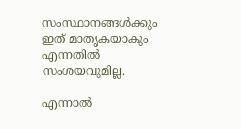സംസ്ഥാനങ്ങള്‍ക്കും ഇത് മാതൃകയാകും എന്നതില്‍ സംശയവുമില്ല.

എന്നാല്‍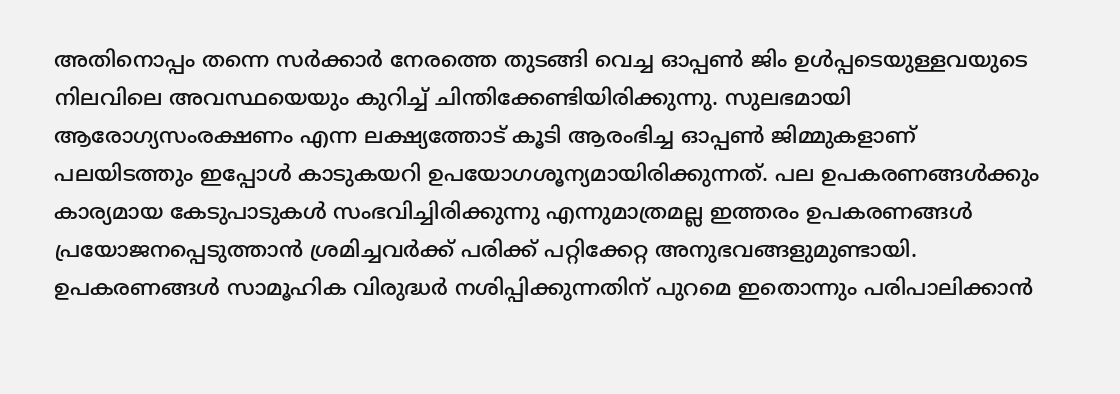അതിനൊപ്പം തന്നെ സര്‍ക്കാര്‍ നേരത്തെ തുടങ്ങി വെച്ച ഓപ്പണ്‍ ജിം ഉള്‍പ്പടെയുള്ളവയുടെ നിലവിലെ അവസ്ഥയെയും കുറിച്ച് ചിന്തിക്കേണ്ടിയിരിക്കുന്നു. സുലഭമായി ആരോഗ്യസംരക്ഷണം എന്ന ലക്ഷ്യത്തോട് കൂടി ആരംഭിച്ച ഓപ്പണ്‍ ജിമ്മുകളാണ് പലയിടത്തും ഇപ്പോള്‍ കാടുകയറി ഉപയോഗശൂന്യമായിരിക്കുന്നത്. പല ഉപകരണങ്ങള്‍ക്കും കാര്യമായ കേടുപാടുകള്‍ സംഭവിച്ചിരിക്കുന്നു എന്നുമാത്രമല്ല ഇത്തരം ഉപകരണങ്ങള്‍ പ്രയോജനപ്പെടുത്താന്‍ ശ്രമിച്ചവര്‍ക്ക് പരിക്ക് പറ്റിക്കേറ്റ അനുഭവങ്ങളുമുണ്ടായി. ഉപകരണങ്ങള്‍ സാമൂഹിക വിരുദ്ധര്‍ നശിപ്പിക്കുന്നതിന് പുറമെ ഇതൊന്നും പരിപാലിക്കാന്‍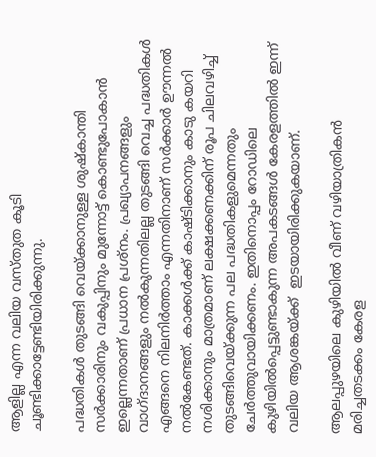ആളില്ല എന്ന വലിയ വസ്‌തുത കൂടി ചൂണ്ടിക്കാട്ടേണ്ടിയിരിക്കുന്നു.

പദ്ധതികള്‍ തുടങ്ങി വെയ്‌ക്കാനുള്ള ശുഷ്‌കാന്തി സര്‍ക്കാരിനും വകുപ്പിനും മുന്നോട്ട് കൊണ്ടുപോകാന്‍ ഇല്ലെന്നതാണ് പ്രധാന പ്രശ്‌നം. പ്രഖ്യാപനങ്ങളും വാഗ്‌ദാനങ്ങളും നല്‍കുന്നതിലല്ല തുടങ്ങി വെച്ച പദ്ധതികള്‍ എങ്ങനെ നിലനിര്‍ത്താം എന്നതിനാണ് സര്‍ക്കാര്‍ ഊന്നല്‍ നല്‍കേണ്ടത്. കാക്കള്‍ക്ക് കാഷ്‌ടിക്കാനും കാടു കയറി നശിക്കാനും മാത്രമാണ് ലക്ഷക്കണക്കിന് രൂപ ചിലവഴിച്ച് തുടങ്ങിവെയ്‌ക്കുന്ന പല പദ്ധതികളുമെന്നതും ചേര്‍ത്തുവായിക്കണം. ഇതിനൊപ്പം റോഡിലെ കുഴിയില്‍പ്പെട്ടുണ്ടാകുന്ന അപകടങ്ങള്‍ കേരളത്തില്‍ ഇന്ന് വലിയ ആശങ്കയ്ക്ക്  ഇടയായിരിക്കുകയാണ്.

ആലപ്പുഴയിലെ കുഴിയില്‍ വീണ് വഴിയാത്രികന്‍ മരിച്ചതടക്കം കേരള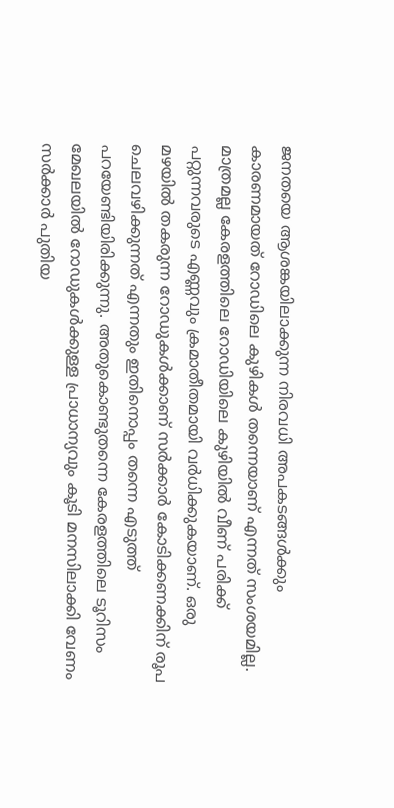ജനതയെ ആശങ്കയിലാക്കുന്ന നിരവധി അപകടങ്ങള്‍ക്കും കാരണമായത് റോഡിലെ കുഴികള്‍ തന്നെയാണ് എന്നത് സംശയമില്ല. മാത്രമല്ല കേരളത്തിലെ റോഡിയിലെ കുഴിയില്‍ വീണ് പരിക്ക് പറ്റുന്നവരുടെ എണ്ണവും ക്രമാതീതമായി വര്‍ധിക്കുകയാണ്. ഒരു മഴയില്‍ തകരുന്ന റോഡുകള്‍ക്കാണ് സര്‍ക്കാര്‍ കോടിക്കണക്കിന് രൂപ ചെലവഴിക്കുന്നത് എന്നതും ഇതിനൊപ്പം തന്നെ എടുത്ത് പറയേണ്ടിയിരിക്കുന്നു. അതുകൊണ്ടുതന്നെ കേരളത്തിലെ ടൂറിസം മേഖലയില്‍ റോഡുകള്‍ക്കുള്ള പ്രാധാന്യവും കൂടി മനസിലാക്കി വേണം സര്‍ക്കാര്‍ പുതിയ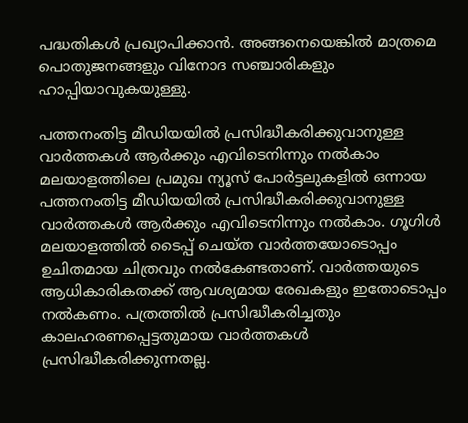പദ്ധതികള്‍ പ്രഖ്യാപിക്കാന്‍. അങ്ങനെയെങ്കില്‍ മാത്രമെ പൊതുജനങ്ങളും വിനോദ സഞ്ചാരികളും ഹാപ്പിയാവുകയുള്ളു.

പത്തനംതിട്ട മീഡിയയില്‍ പ്രസിദ്ധീകരിക്കുവാനുള്ള വാര്‍ത്തകള്‍ ആര്‍ക്കും എവിടെനിന്നും നല്‍കാം
മലയാളത്തിലെ പ്രമുഖ ന്യൂസ് പോര്‍ട്ടലുകളില്‍ ഒന്നായ പത്തനംതിട്ട മീഡിയയില്‍ പ്രസിദ്ധീകരിക്കുവാനുള്ള വാര്‍ത്തകള്‍ ആര്‍ക്കും എവിടെനിന്നും നല്‍കാം. ഗൂഗിള്‍ മലയാളത്തില്‍ ടൈപ്പ് ചെയ്ത വാര്‍ത്തയോടൊപ്പം ഉചിതമായ ചിത്രവും നല്‍കേണ്ടതാണ്. വാര്‍ത്തയുടെ ആധികാരികതക്ക് ആവശ്യമായ രേഖകളും ഇതോടൊപ്പം നല്‍കണം. പത്രത്തില്‍ പ്രസിദ്ധീകരിച്ചതും കാലഹരണപ്പെട്ടതുമായ വാര്‍ത്തകള്‍ പ്രസിദ്ധീകരിക്കുന്നതല്ല.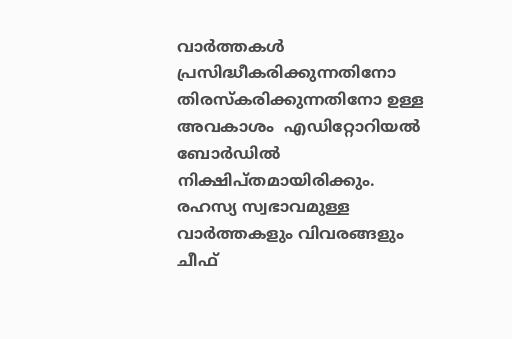വാര്‍ത്തകള്‍ പ്രസിദ്ധീകരിക്കുന്നതിനോ തിരസ്കരിക്കുന്നതിനോ ഉള്ള അവകാശം  എഡിറ്റോറിയല്‍ ബോര്‍ഡില്‍ നിക്ഷിപ്തമായിരിക്കും. രഹസ്യ സ്വഭാവമുള്ള വാര്‍ത്തകളും വിവരങ്ങളും ചീഫ്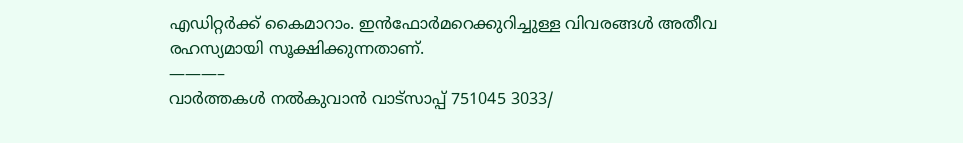എഡിറ്റര്‍ക്ക് കൈമാറാം. ഇന്‍ഫോര്‍മറെക്കുറിച്ചുള്ള വിവരങ്ങള്‍ അതീവ രഹസ്യമായി സൂക്ഷിക്കുന്നതാണ്.
———–
വാര്‍ത്തകള്‍ നല്‍കുവാന്‍ വാട്സാപ്പ് 751045 3033/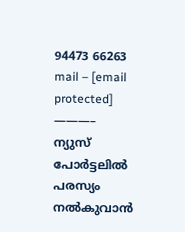94473 66263 mail – [email protected]
———–
ന്യുസ് പോര്‍ട്ടലില്‍ പരസ്യം നല്‍കുവാന്‍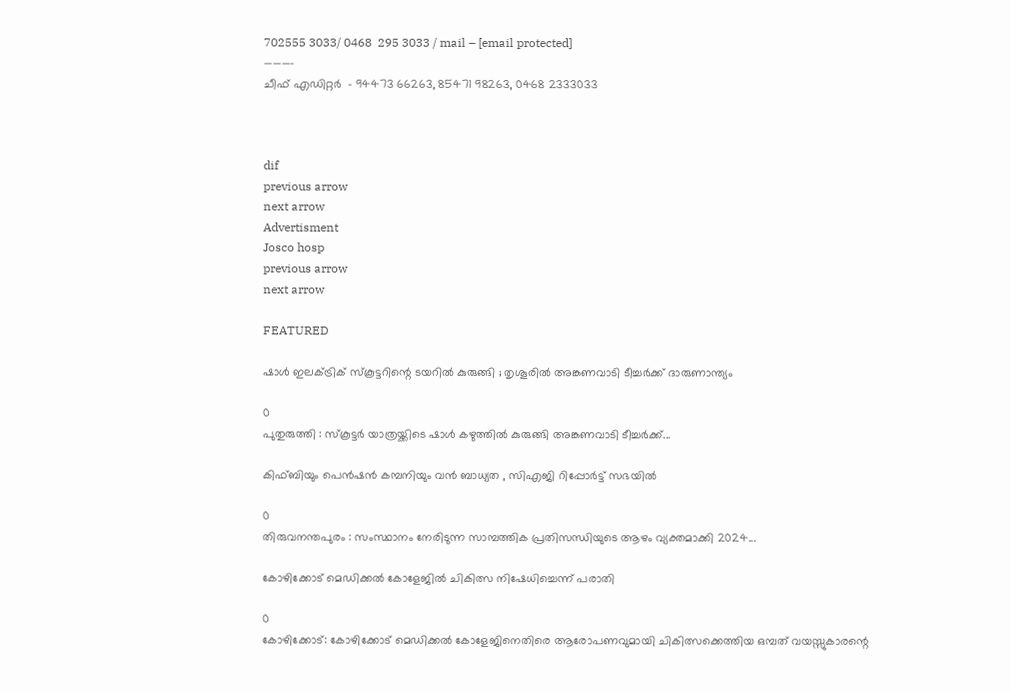702555 3033/ 0468  295 3033 / mail – [email protected]
———-
ചീഫ് എഡിറ്റര്‍  – 94473 66263, 85471 98263, 0468 2333033



dif
previous arrow
next arrow
Advertisment
Josco hosp
previous arrow
next arrow

FEATURED

ഷാൾ ഇലക്ട്രിക് സ്കൂട്ടറിന്റെ ടയറിൽ കുരുങ്ങി ; തൃശൂരിൽ അങ്കണവാടി ടീച്ചർക്ക് ദാരുണാന്ത്യം

0
പുതുരുത്തി : സ്‌കൂട്ടർ യാത്രയ്ക്കിടെ ഷാൾ കഴുത്തിൽ കുരുങ്ങി അങ്കണവാടി ടീച്ചർക്ക്...

കിഫ്ബിയും പെൻഷൻ കമ്പനിയും വൻ ബാധ്യത , സിഎജി റിപ്പോർട്ട് സഭയിൽ

0
തിരുവനന്തപുരം : സംസ്ഥാനം നേരിടുന്ന സാമ്പത്തിക പ്രതിസന്ധിയുടെ ആഴം വ്യക്തമാക്കി 2024...

കോഴിക്കോട് മെഡിക്കൽ കോളേജിൽ ചികിത്സ നിഷേധിച്ചെന്ന് പരാതി

0
കോഴിക്കോട്: കോഴിക്കോട് മെഡിക്കൽ കോളേജിനെതിരെ ആരോപണവുമായി ചികിത്സക്കെത്തിയ ഒമ്പത് വയസ്സുകാരന്റെ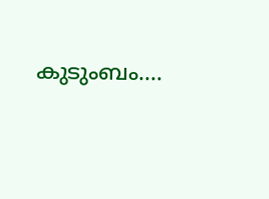കുടുംബം....